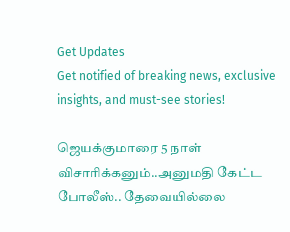Get Updates
Get notified of breaking news, exclusive insights, and must-see stories!

ஜெயக்குமாரை 5 நாள் விசாரிக்கனும்..அனுமதி கேட்ட போலீஸ்.. தேவையில்லை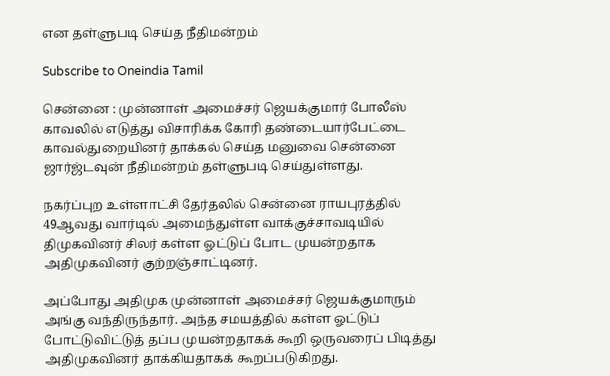என தள்ளுபடி செய்த நீதிமன்றம்

Subscribe to Oneindia Tamil

சென்னை : முன்னாள் அமைச்சர் ஜெயக்குமார் போலீஸ் காவலில் எடுத்து விசாரிக்க கோரி தண்டையார்பேட்டை காவல்துறையினர் தாக்கல் செய்த மனுவை சென்னை ஜார்ஜ்டவுன் நீதிமன்றம் தள்ளுபடி செய்துள்ளது.

நகர்ப்புற உள்ளாட்சி தேர்தலில் சென்னை ராயபுரத்தில் 49ஆவது வார்டில் அமைந்துள்ள வாக்குச்சாவடியில் திமுகவினர் சிலர் கள்ள ஓட்டுப் போட முயன்றதாக அதிமுகவினர் குற்றஞ்சாட்டினர்.

அப்போது அதிமுக முன்னாள் அமைச்சர் ஜெயக்குமாரும் அங்கு வந்திருந்தார். அந்த சமயத்தில் கள்ள ஓட்டுப் போட்டுவிட்டுத் தப்ப முயன்றதாகக் கூறி ஒருவரைப் பிடித்து அதிமுகவினர் தாக்கியதாகக் கூறப்படுகிறது.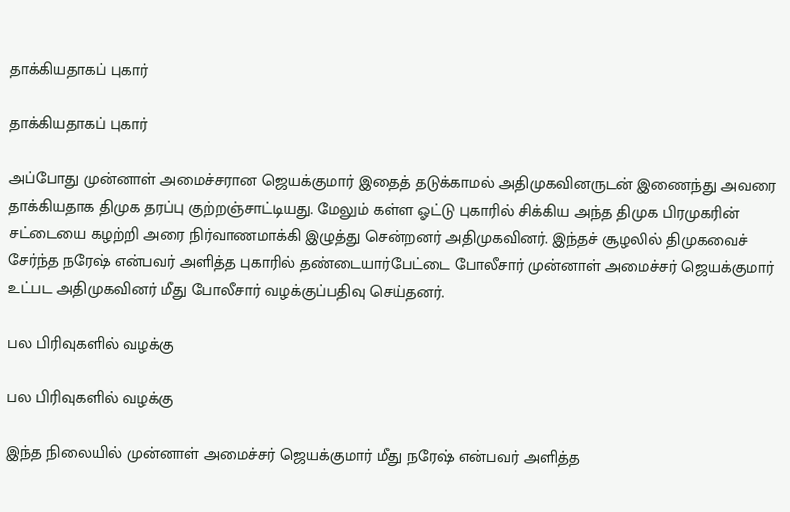தாக்கியதாகப் புகார்

தாக்கியதாகப் புகார்

அப்போது முன்னாள் அமைச்சரான ஜெயக்குமார் இதைத் தடுக்காமல் அதிமுகவினருடன் இணைந்து அவரை தாக்கியதாக திமுக தரப்பு குற்றஞ்சாட்டியது. மேலும் கள்ள ஓட்டு புகாரில் சிக்கிய அந்த திமுக பிரமுகரின் சட்டையை கழற்றி அரை நிர்வாணமாக்கி இழுத்து சென்றனர் அதிமுகவினர். இந்தச் சூழலில் திமுகவைச் சேர்ந்த நரேஷ் என்பவர் அளித்த புகாரில் தண்டையார்பேட்டை போலீசார் முன்னாள் அமைச்சர் ஜெயக்குமார் உட்பட அதிமுகவினர் மீது போலீசார் வழக்குப்பதிவு செய்தனர்.

பல பிரிவுகளில் வழக்கு

பல பிரிவுகளில் வழக்கு

இந்த நிலையில் முன்னாள் அமைச்சர் ஜெயக்குமார் மீது நரேஷ் என்பவர் அளித்த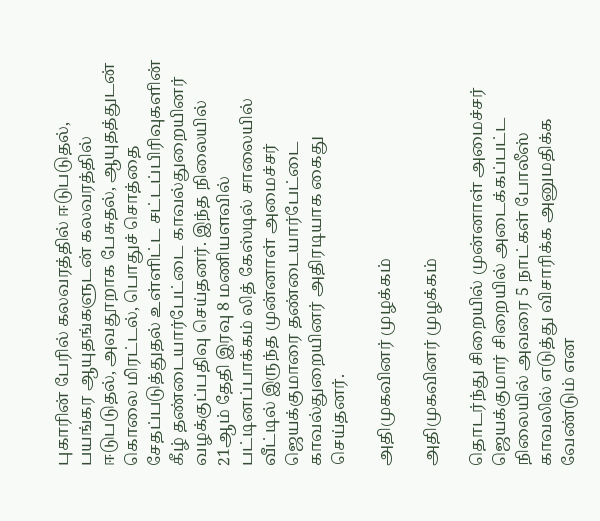புகாரின் பேரில் கலவரத்தில் ஈடுபடுதல், பயங்கர ஆயுதங்களுடன் கலவரத்தில் ஈடுபடுதல், அவதூறாக பேசுதல், ஆயுதத்துடன் கொலை மிரட்டல், பொதுச் சொத்தை சேதப்படுத்துதல் உள்ளிட்ட சட்டப்பிரிவுகளின் கீழ் தண்டையார்பேட்டை காவல்துறையினர் வழக்குப்பதிவு செய்தனர். இந்த நிலையில் 21ஆம் தேதி இரவு 8 மணியளவில் பட்டினப்பாக்கம் லித் கேஸ்டில் சாலையில் வீட்டில் இருந்த முன்னாள் அமைச்சர் ஜெயக்குமாரை தண்டையார்பேட்டை காவல்துறையினர் அதிரடியாக கைது செய்தனர்.

அதிமுகவினர் முழக்கம்

அதிமுகவினர் முழக்கம்

தொடர்ந்து சிறையில் முன்னாள் அமைச்சர் ஜெயக்குமார் சிறையில் அடைக்கப்பட்ட நிலையில் அவரை 5 நாட்கள் போலீஸ் காவலில் எடுத்து விசாரிக்க அனுமதிக்க வேண்டும் என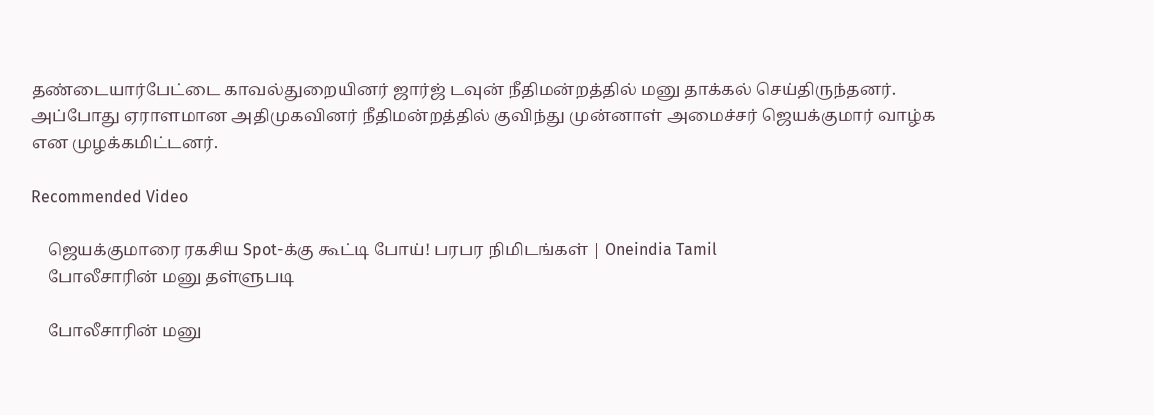தண்டையார்பேட்டை காவல்துறையினர் ஜார்ஜ் டவுன் நீதிமன்றத்தில் மனு தாக்கல் செய்திருந்தனர். அப்போது ஏராளமான அதிமுகவினர் நீதிமன்றத்தில் குவிந்து முன்னாள் அமைச்சர் ஜெயக்குமார் வாழ்க என முழக்கமிட்டனர்.

Recommended Video

    ஜெயக்குமாரை ரகசிய Spot-க்கு கூட்டி போய்! பரபர நிமிடங்கள் | Oneindia Tamil
    போலீசாரின் மனு தள்ளுபடி

    போலீசாரின் மனு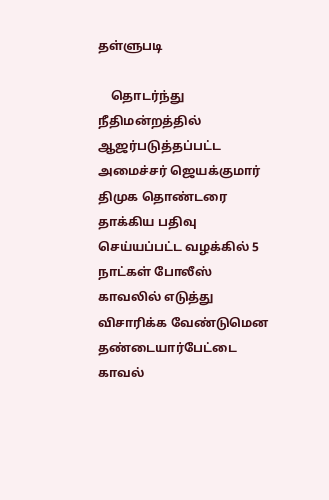தள்ளுபடி

    தொடர்ந்து நீதிமன்றத்தில் ஆஜர்படுத்தப்பட்ட அமைச்சர் ஜெயக்குமார் திமுக தொண்டரை தாக்கிய பதிவு செய்யப்பட்ட வழக்கில் 5 நாட்கள் போலீஸ் காவலில் எடுத்து விசாரிக்க வேண்டுமென தண்டையார்பேட்டை காவல்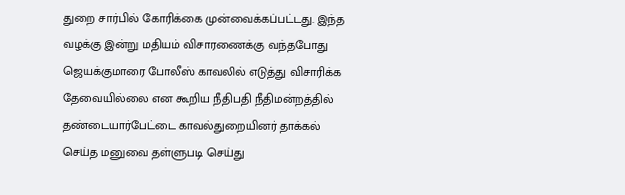துறை சார்பில் கோரிக்கை முன்வைக்கப்பட்டது. இந்த வழக்கு இன்று மதியம் விசாரணைக்கு வந்தபோது ஜெயக்குமாரை போலீஸ் காவலில் எடுத்து விசாரிக்க தேவையில்லை என கூறிய நீதிபதி நீதிமன்றத்தில் தண்டையார்பேட்டை காவல்துறையினர் தாக்கல் செய்த மனுவை தள்ளுபடி செய்து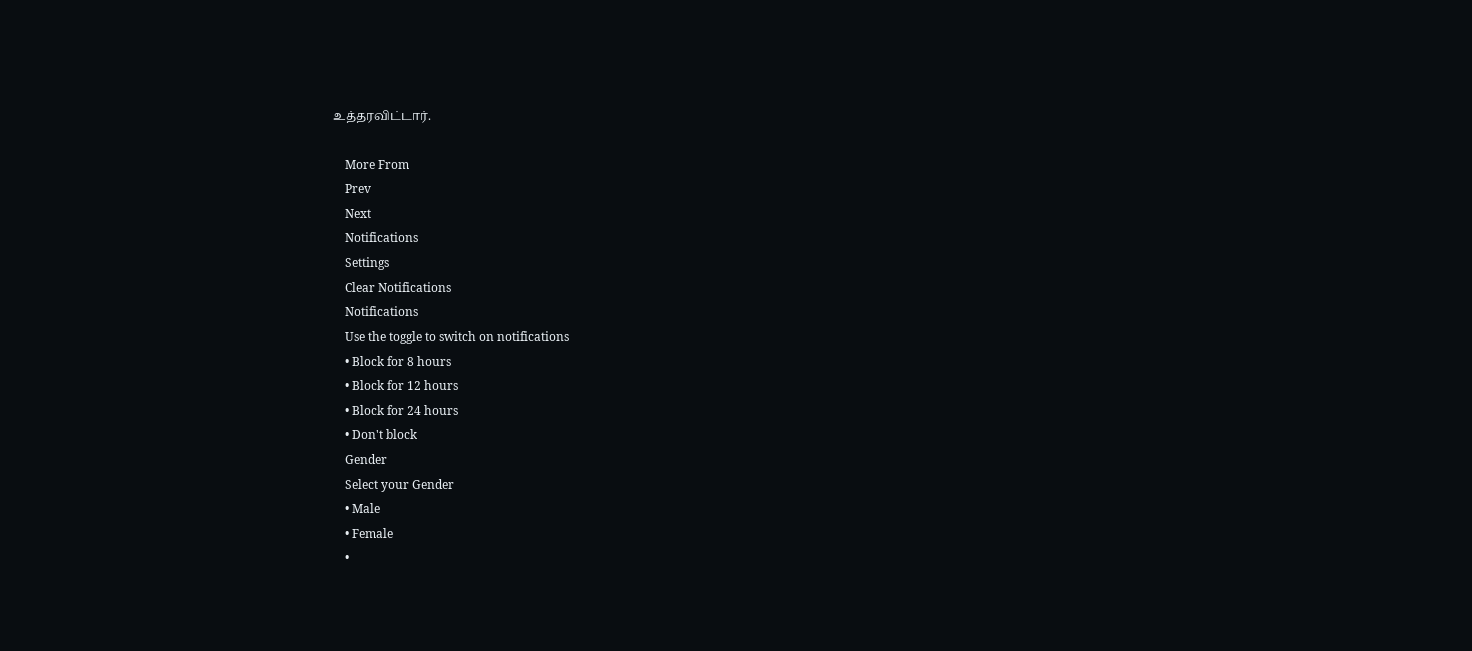உத்தரவிட்டார்.

    More From
    Prev
    Next
    Notifications
    Settings
    Clear Notifications
    Notifications
    Use the toggle to switch on notifications
    • Block for 8 hours
    • Block for 12 hours
    • Block for 24 hours
    • Don't block
    Gender
    Select your Gender
    • Male
    • Female
    •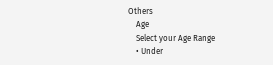Others
    Age
    Select your Age Range
    • Under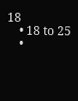18
    • 18 to 25
    •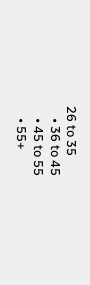26 to 35
    • 36 to 45
    • 45 to 55
    • 55+